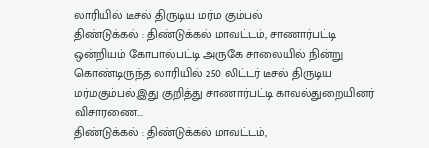லாரியில் டீசல் திருடிய மர்ம கும்பல்
திண்டுக்கல் : திண்டுக்கல் மாவட்டம், சாணார்பட்டி ஒன்றியம் கோபால்பட்டி அருகே சாலையில் நின்று கொண்டிருந்த லாரியில் 250 லிட்டர் டீசல் திருடிய மர்மகும்பல்.இது குறித்து சாணார்பட்டி காவல்துறையினர் விசாரணை...
திண்டுக்கல் : திண்டுக்கல் மாவட்டம்,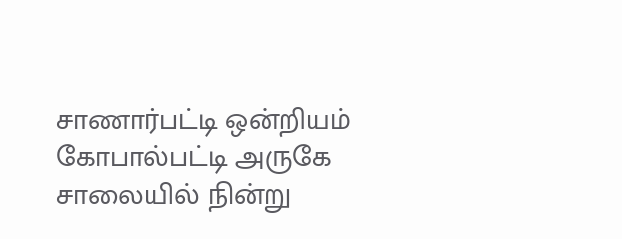சாணார்பட்டி ஒன்றியம் கோபால்பட்டி அருகே சாலையில் நின்று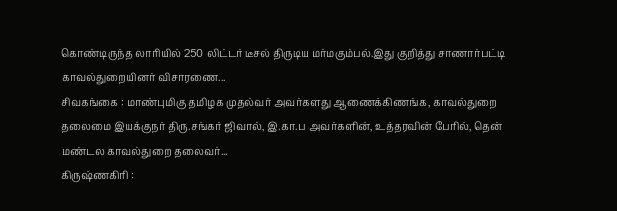கொண்டிருந்த லாரியில் 250 லிட்டர் டீசல் திருடிய மர்மகும்பல்.இது குறித்து சாணார்பட்டி காவல்துறையினர் விசாரணை...
சிவகங்கை : மாண்புமிகு தமிழக முதல்வர் அவர்களது ஆணைக்கிணங்க, காவல்துறை தலைமை இயக்குநர் திரு.சங்கர் ஜிவால், இ.கா.ப அவர்களின், உத்தரவின் பேரில், தென் மண்டல காவல்துறை தலைவர்...
கிருஷ்ணகிரி :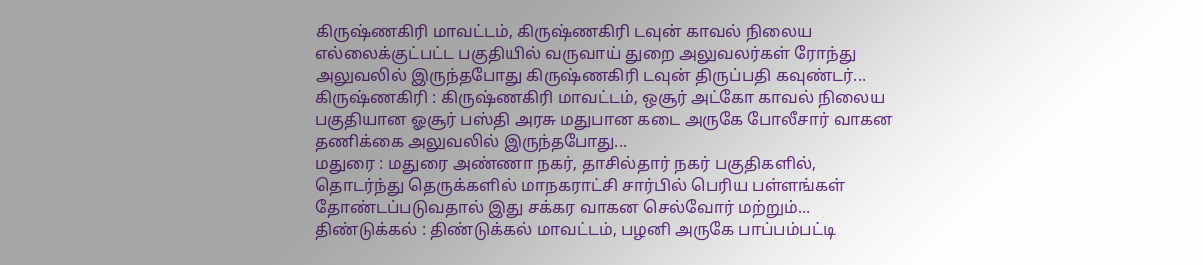கிருஷ்ணகிரி மாவட்டம், கிருஷ்ணகிரி டவுன் காவல் நிலைய எல்லைக்குட்பட்ட பகுதியில் வருவாய் துறை அலுவலர்கள் ரோந்து அலுவலில் இருந்தபோது கிருஷ்ணகிரி டவுன் திருப்பதி கவுண்டர்...
கிருஷ்ணகிரி : கிருஷ்ணகிரி மாவட்டம், ஒசூர் அட்கோ காவல் நிலைய பகுதியான ஓசூர் பஸ்தி அரசு மதுபான கடை அருகே போலீசார் வாகன தணிக்கை அலுவலில் இருந்தபோது...
மதுரை : மதுரை அண்ணா நகர், தாசில்தார் நகர் பகுதிகளில், தொடர்ந்து தெருக்களில் மாநகராட்சி சார்பில் பெரிய பள்ளங்கள் தோண்டப்படுவதால் இது சக்கர வாகன செல்வோர் மற்றும்...
திண்டுக்கல் : திண்டுக்கல் மாவட்டம், பழனி அருகே பாப்பம்பட்டி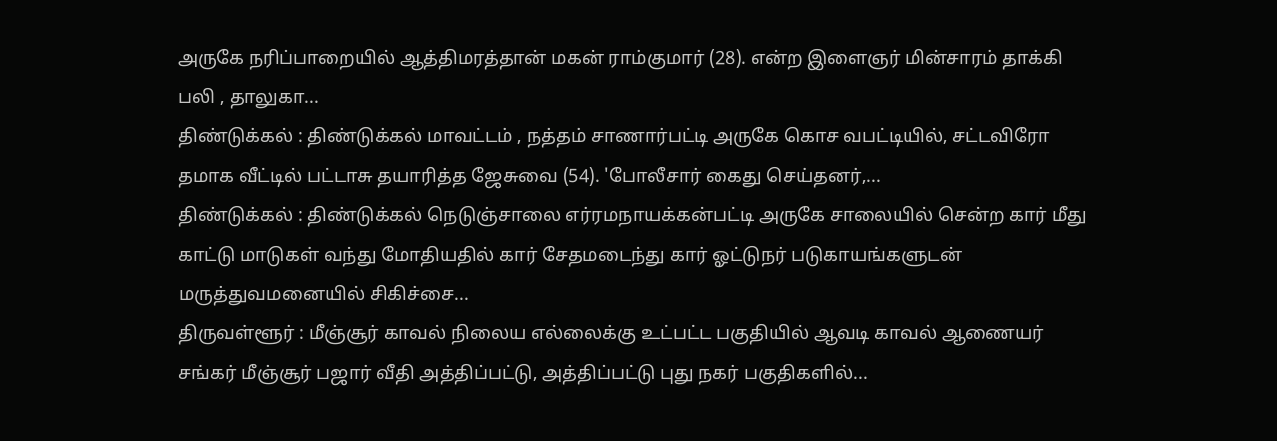அருகே நரிப்பாறையில் ஆத்திமரத்தான் மகன் ராம்குமார் (28). என்ற இளைஞர் மின்சாரம் தாக்கி பலி , தாலுகா...
திண்டுக்கல் : திண்டுக்கல் மாவட்டம் , நத்தம் சாணார்பட்டி அருகே கொச வபட்டியில், சட்டவிரோ தமாக வீட்டில் பட்டாசு தயாரித்த ஜேசுவை (54). 'போலீசார் கைது செய்தனர்,...
திண்டுக்கல் : திண்டுக்கல் நெடுஞ்சாலை எர்ரமநாயக்கன்பட்டி அருகே சாலையில் சென்ற கார் மீது காட்டு மாடுகள் வந்து மோதியதில் கார் சேதமடைந்து கார் ஓட்டுநர் படுகாயங்களுடன் மருத்துவமனையில் சிகிச்சை...
திருவள்ளூர் : மீஞ்சூர் காவல் நிலைய எல்லைக்கு உட்பட்ட பகுதியில் ஆவடி காவல் ஆணையர் சங்கர் மீஞ்சூர் பஜார் வீதி அத்திப்பட்டு, அத்திப்பட்டு புது நகர் பகுதிகளில்...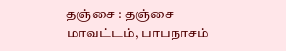தஞ்சை : தஞ்சை மாவட்டம், பாபநாசம்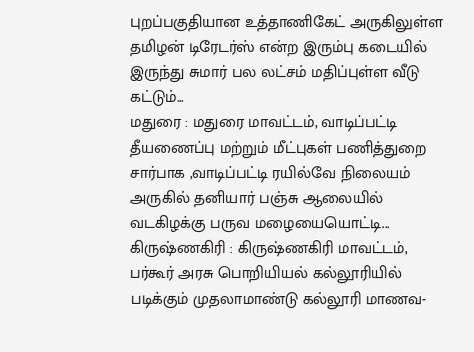புறப்பகுதியான உத்தாணிகேட் அருகிலுள்ள தமிழன் டிரேடர்ஸ் என்ற இரும்பு கடையில் இருந்து சுமார் பல லட்சம் மதிப்புள்ள வீடு கட்டும்...
மதுரை : மதுரை மாவட்டம், வாடிப்பட்டி தீயணைப்பு மற்றும் மீட்புகள் பணித்துறை சார்பாக ,வாடிப்பட்டி ரயில்வே நிலையம் அருகில் தனியார் பஞ்சு ஆலையில் வடகிழக்கு பருவ மழையையொட்டி...
கிருஷ்ணகிரி : கிருஷ்ணகிரி மாவட்டம், பர்கூர் அரசு பொறியியல் கல்லூரியில் படிக்கும் முதலாமாண்டு கல்லூரி மாணவ-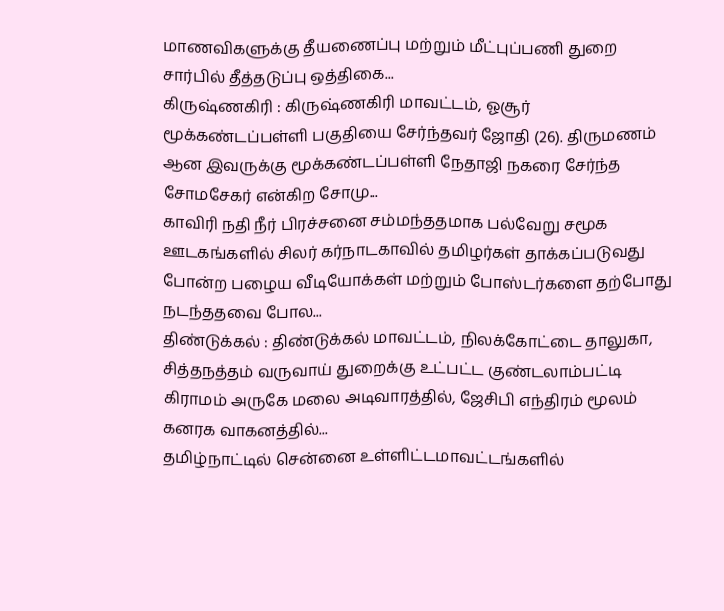மாணவிகளுக்கு தீயணைப்பு மற்றும் மீட்புப்பணி துறை சார்பில் தீத்தடுப்பு ஒத்திகை...
கிருஷ்ணகிரி : கிருஷ்ணகிரி மாவட்டம், ஓசூர் மூக்கண்டப்பள்ளி பகுதியை சேர்ந்தவர் ஜோதி (26). திருமணம் ஆன இவருக்கு மூக்கண்டப்பள்ளி நேதாஜி நகரை சேர்ந்த சோமசேகர் என்கிற சோமு...
காவிரி நதி நீர் பிரச்சனை சம்மந்ததமாக பல்வேறு சமூக ஊடகங்களில் சிலர் கர்நாடகாவில் தமிழர்கள் தாக்கப்படுவது போன்ற பழைய வீடியோக்கள் மற்றும் போஸ்டர்களை தற்போது நடந்ததவை போல...
திண்டுக்கல் : திண்டுக்கல் மாவட்டம், நிலக்கோட்டை தாலுகா, சித்தநத்தம் வருவாய் துறைக்கு உட்பட்ட குண்டலாம்பட்டி கிராமம் அருகே மலை அடிவாரத்தில், ஜேசிபி எந்திரம் மூலம் கனரக வாகனத்தில்...
தமிழ்நாட்டில் சென்னை உள்ளிட்டமாவட்டங்களில்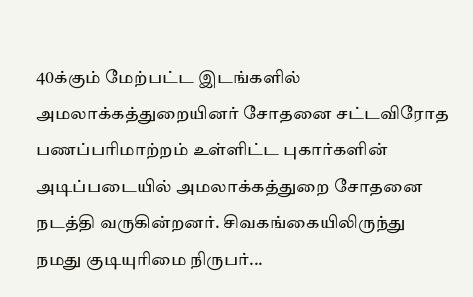40க்கும் மேற்பட்ட இடங்களில் அமலாக்கத்துறையினர் சோதனை சட்டவிரோத பணப்பரிமாற்றம் உள்ளிட்ட புகார்களின் அடிப்படையில் அமலாக்கத்துறை சோதனை நடத்தி வருகின்றனர். சிவகங்கையிலிருந்து நமது குடியுரிமை நிருபர்...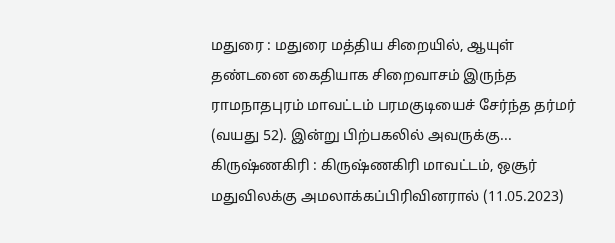மதுரை : மதுரை மத்திய சிறையில், ஆயுள் தண்டனை கைதியாக சிறைவாசம் இருந்த ராமநாதபுரம் மாவட்டம் பரமகுடியைச் சேர்ந்த தர்மர் (வயது 52). இன்று பிற்பகலில் அவருக்கு...
கிருஷ்ணகிரி : கிருஷ்ணகிரி மாவட்டம், ஒசூர் மதுவிலக்கு அமலாக்கப்பிரிவினரால் (11.05.2023)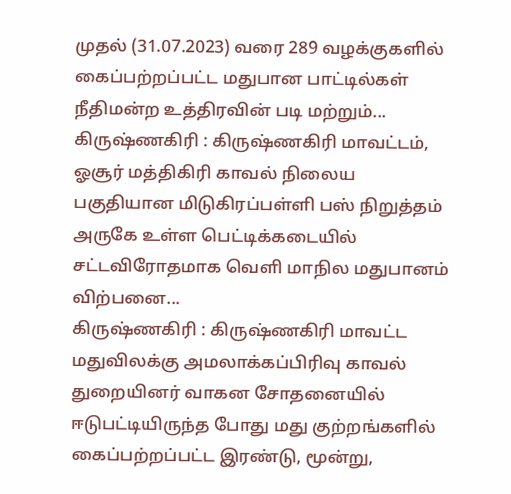முதல் (31.07.2023) வரை 289 வழக்குகளில் கைப்பற்றப்பட்ட மதுபான பாட்டில்கள் நீதிமன்ற உத்திரவின் படி மற்றும்...
கிருஷ்ணகிரி : கிருஷ்ணகிரி மாவட்டம், ஓசூர் மத்திகிரி காவல் நிலைய பகுதியான மிடுகிரப்பள்ளி பஸ் நிறுத்தம் அருகே உள்ள பெட்டிக்கடையில் சட்டவிரோதமாக வெளி மாநில மதுபானம் விற்பனை...
கிருஷ்ணகிரி : கிருஷ்ணகிரி மாவட்ட மதுவிலக்கு அமலாக்கப்பிரிவு காவல் துறையினர் வாகன சோதனையில் ஈடுபட்டியிருந்த போது மது குற்றங்களில் கைப்பற்றப்பட்ட இரண்டு, மூன்று,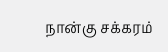நான்கு சக்கரம்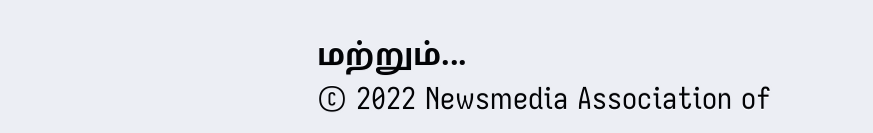மற்றும்...
© 2022 Newsmedia Association of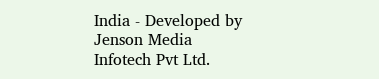India - Developed by Jenson Media Infotech Pvt Ltd.